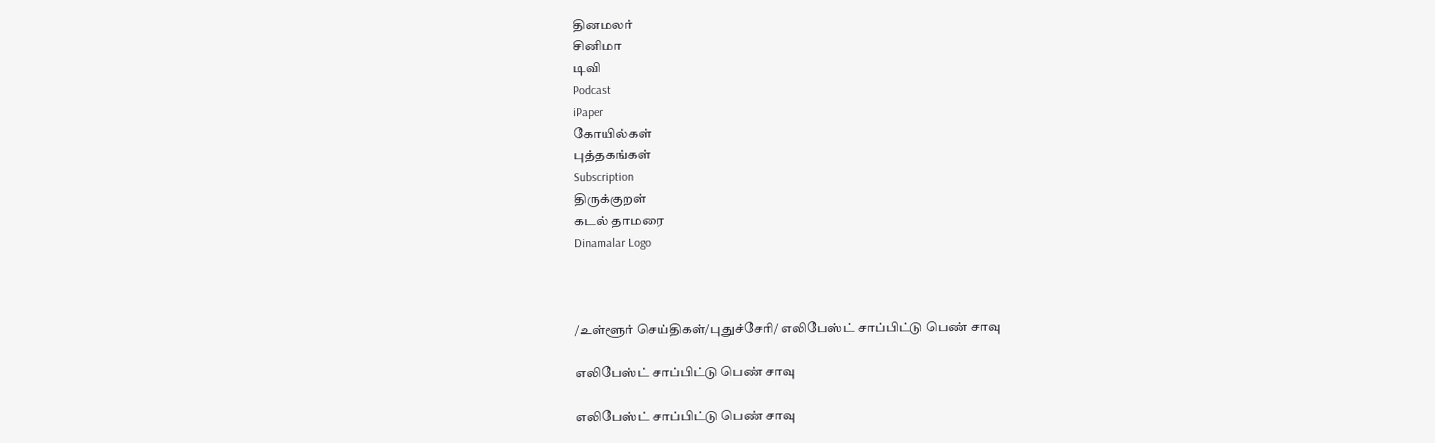தினமலர்
சினிமா
டிவி
Podcast
iPaper
கோயில்கள்
புத்தகங்கள்
Subscription
திருக்குறள்
கடல் தாமரை
Dinamalar Logo



/உள்ளூர் செய்திகள்/புதுச்சேரி/ எலிபேஸ்ட் சாப்பிட்டு பெண் சாவு

எலிபேஸ்ட் சாப்பிட்டு பெண் சாவு

எலிபேஸ்ட் சாப்பிட்டு பெண் சாவு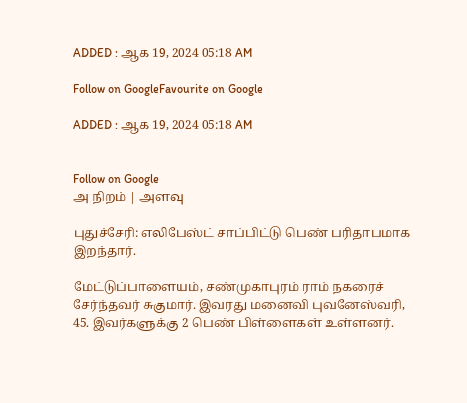ADDED : ஆக 19, 2024 05:18 AM

Follow on GoogleFavourite on Google

ADDED : ஆக 19, 2024 05:18 AM


Follow on Google
அ நிறம் | அளவு

புதுச்சேரி: எலிபேஸ்ட் சாப்பிட்டு பெண் பரிதாபமாக இறந்தார்.

மேட்டுப்பாளையம், சண்முகாபுரம் ராம் நகரைச் சேர்ந்தவர் சுகுமார். இவரது மனைவி புவனேஸ்வரி, 45. இவர்களுக்கு 2 பெண் பிள்ளைகள் உள்ளனர்.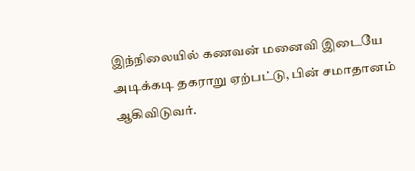இந்நிலையில் கணவன் மனைவி இடையே அடிக்கடி தகராறு ஏற்பட்டு, பின் சமாதானம் ஆகிவிடுவர்.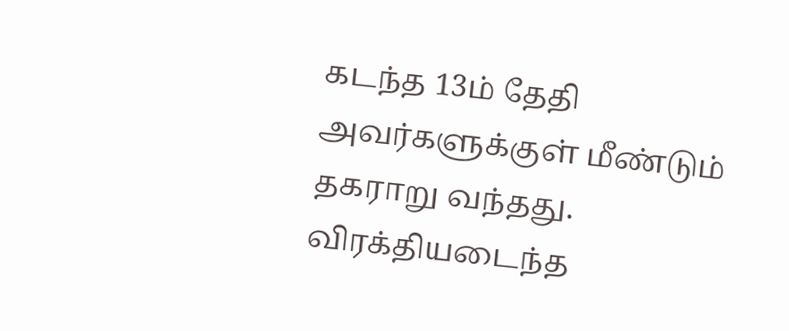கடந்த 13ம் தேதி அவர்களுக்குள் மீண்டும் தகராறு வந்தது. விரக்தியடைந்த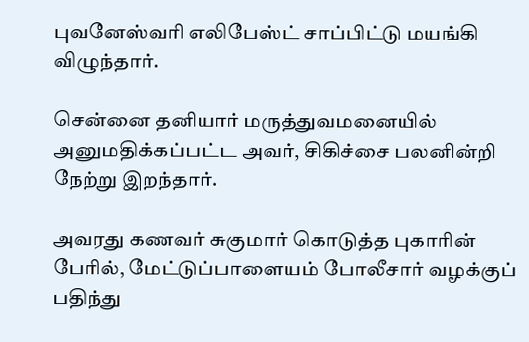புவனேஸ்வரி எலிபேஸ்ட் சாப்பிட்டு மயங்கி விழுந்தார்.

சென்னை தனியார் மருத்துவமனையில் அனுமதிக்கப்பட்ட அவர், சிகிச்சை பலனின்றி நேற்று இறந்தார்.

அவரது கணவர் சுகுமார் கொடுத்த புகாரின் பேரில், மேட்டுப்பாளையம் போலீசார் வழக்குப் பதிந்து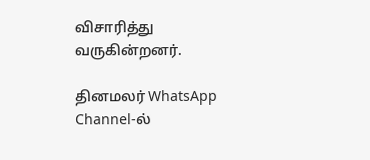விசாரித்து வருகின்றனர்.

தினமலர் WhatsApp Channel-ல்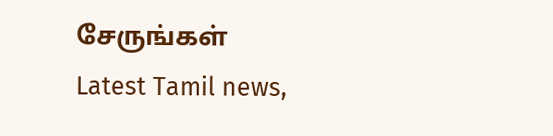சேருங்கள்
Latest Tamil news,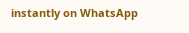instantly on WhatsApp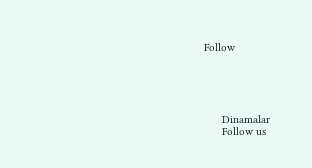Follow





      Dinamalar
      Follow us